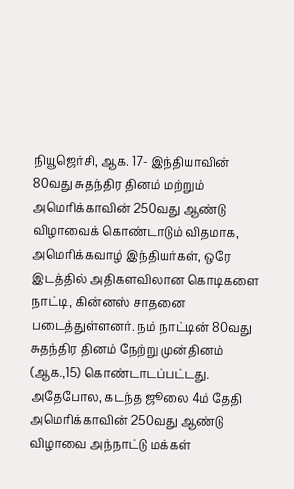நியூஜெர்சி, ஆக. 17- இந்தியாவின் 80வது சுதந்திர தினம் மற்றும் அமெரிக்காவின் 250வது ஆண்டு விழாவைக் கொண்டாடும் விதமாக, அமெரிக்கவாழ் இந்தியர்கள், ஒரே இடத்தில் அதிகளவிலான கொடிகளை நாட்டி, கின்னஸ் சாதனை படைத்துள்ளனர். நம் நாட்டின் 80வது சுதந்திர தினம் நேற்று முன்தினம் (ஆக.,15) கொண்டாடப்பட்டது. அதேபோல, கடந்த ஜூலை 4ம் தேதி அமெரிக்காவின் 250வது ஆண்டு விழாவை அந்நாட்டு மக்கள்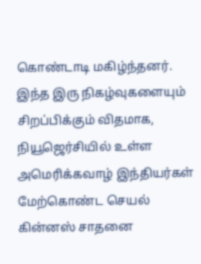கொண்டாடி மகிழ்ந்தனர். இந்த இரு நிகழ்வுகளையும் சிறப்பிக்கும் விதமாக, நியூஜெர்சியில் உள்ள அமெரிக்கவாழ் இந்தியர்கள் மேற்கொண்ட செயல் கின்னஸ் சாதனை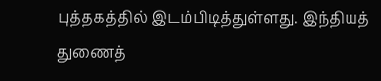புத்தகத்தில் இடம்பிடித்துள்ளது. இந்தியத் துணைத்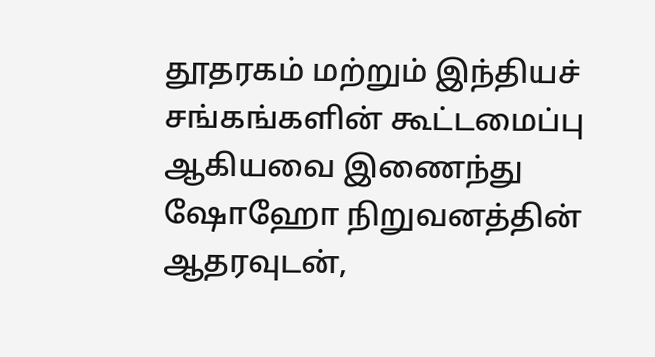தூதரகம் மற்றும் இந்தியச் சங்கங்களின் கூட்டமைப்பு ஆகியவை இணைந்து ஷோஹோ நிறுவனத்தின் ஆதரவுடன்,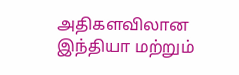அதிகளவிலான இந்தியா மற்றும்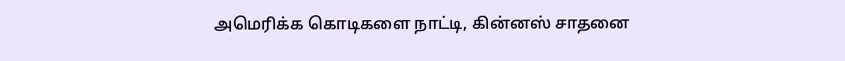அமெரிக்க கொடிகளை நாட்டி, கின்னஸ் சாதனை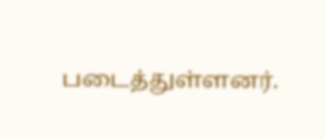படைத்துள்ளனர்.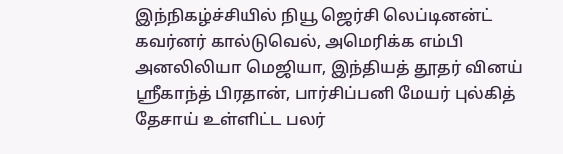இந்நிகழ்ச்சியில் நியூ ஜெர்சி லெப்டினன்ட் கவர்னர் கால்டுவெல், அமெரிக்க எம்பி அனலிலியா மெஜியா, இந்தியத் தூதர் வினய் ஸ்ரீகாந்த் பிரதான், பார்சிப்பனி மேயர் புல்கித் தேசாய் உள்ளிட்ட பலர்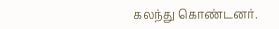கலந்து கொண்டனர்.